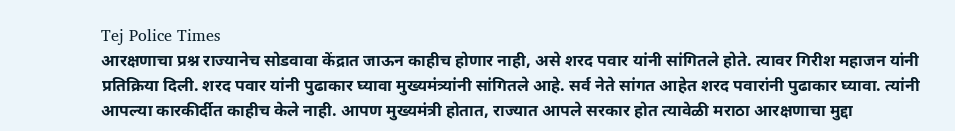Tej Police Times
आरक्षणाचा प्रश्न राज्यानेच सोडवावा केंद्रात जाऊन काहीच होणार नाही, असे शरद पवार यांनी सांगितले होते. त्यावर गिरीश महाजन यांनी प्रतिक्रिया दिली. शरद पवार यांनी पुढाकार घ्यावा मुख्यमंत्र्यांनी सांगितले आहे. सर्व नेते सांगत आहेत शरद पवारांनी पुढाकार घ्यावा. त्यांनी आपल्या कारकीर्दीत काहीच केले नाही. आपण मुख्यमंत्री होतात, राज्यात आपले सरकार होत त्यावेळी मराठा आरक्षणाचा मुद्दा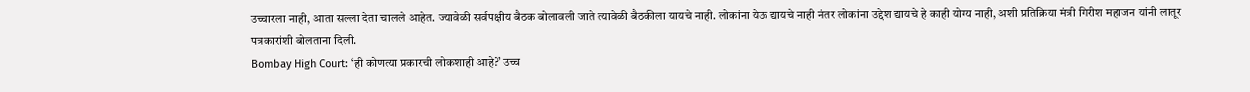उच्चारला नाही, आता सल्ला देता चालले आहेत. ज्यावेळी सर्वपक्षीय बैठक बोलावली जाते त्यावेळी बैठकीला यायचे नाही. लोकांना येऊ द्यायचे नाही नंतर लोकांना उद्देश द्यायचे हे काही योग्य नाही, अशी प्रतिक्रिया मंत्री गिरीश महाजन यांनी लातूर पत्रकारांशी बोलताना दिली.
Bombay High Court: ‘ही कोणत्या प्रकारची लोकशाही आहे?’ उच्च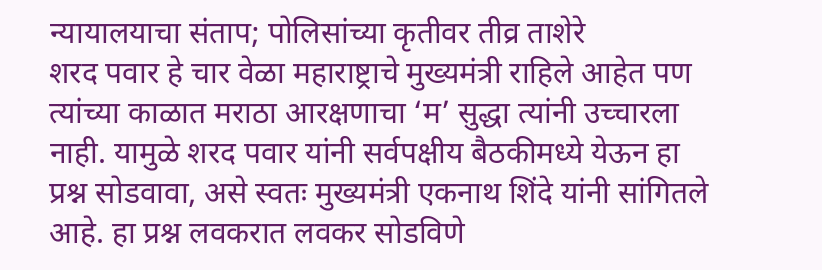न्यायालयाचा संताप; पोलिसांच्या कृतीवर तीव्र ताशेरे
शरद पवार हे चार वेळा महाराष्ट्राचे मुख्यमंत्री राहिले आहेत पण त्यांच्या काळात मराठा आरक्षणाचा ‘म’ सुद्धा त्यांनी उच्चारला नाही. यामुळे शरद पवार यांनी सर्वपक्षीय बैठकीमध्ये येऊन हा प्रश्न सोडवावा, असे स्वतः मुख्यमंत्री एकनाथ शिंदे यांनी सांगितले आहे. हा प्रश्न लवकरात लवकर सोडविणे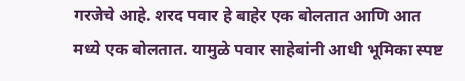गरजेचे आहे. शरद पवार हे बाहेर एक बोलतात आणि आत मध्ये एक बोलतात. यामुळे पवार साहेबांनी आधी भूमिका स्पष्ट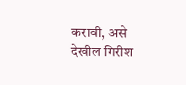करावी, असे देखील गिरीश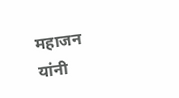महाजन यांनी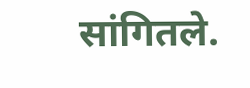सांगितले.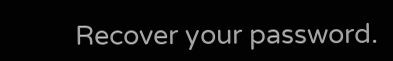Recover your password.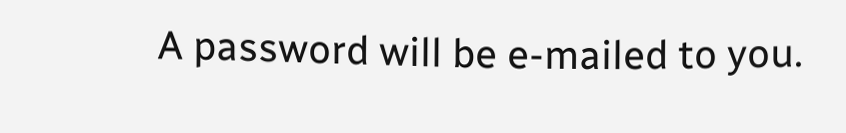A password will be e-mailed to you.